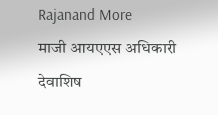Rajanand More
माजी आयएएस अधिकारी देवाशिष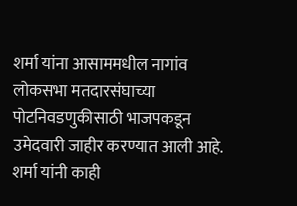शर्मा यांना आसाममधील नागांव लोकसभा मतदारसंघाच्या पोटनिवडणुकीसाठी भाजपकडून उमेदवारी जाहीर करण्यात आली आहे.
शर्मा यांनी काही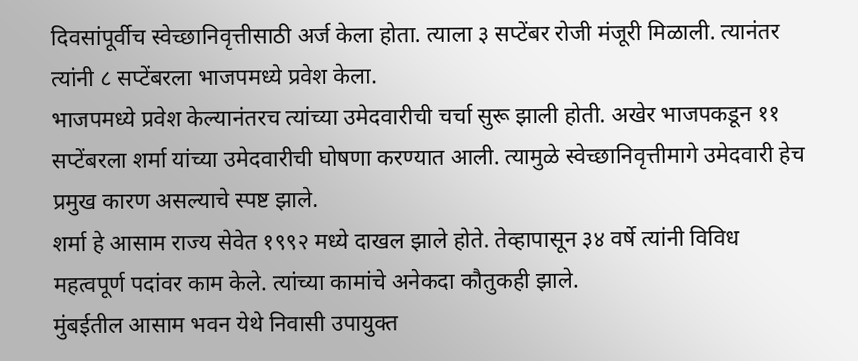दिवसांपूर्वीच स्वेच्छानिवृत्तीसाठी अर्ज केला होता. त्याला ३ सप्टेंबर रोजी मंजूरी मिळाली. त्यानंतर त्यांनी ८ सप्टेंबरला भाजपमध्ये प्रवेश केला.
भाजपमध्ये प्रवेश केल्यानंतरच त्यांच्या उमेदवारीची चर्चा सुरू झाली होती. अखेर भाजपकडून ११ सप्टेंबरला शर्मा यांच्या उमेदवारीची घोषणा करण्यात आली. त्यामुळे स्वेच्छानिवृत्तीमागे उमेदवारी हेच प्रमुख कारण असल्याचे स्पष्ट झाले.
शर्मा हे आसाम राज्य सेवेत १९९२ मध्ये दाखल झाले होते. तेव्हापासून ३४ वर्षे त्यांनी विविध महत्वपूर्ण पदांवर काम केले. त्यांच्या कामांचे अनेकदा कौतुकही झाले.
मुंबईतील आसाम भवन येथे निवासी उपायुक्त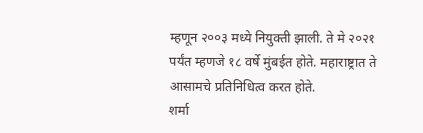म्हणून २००३ मध्ये नियुक्ती झाली. ते मे २०२१ पर्यंत म्हणजे १८ वर्षे मुंबईत होते. महाराष्ट्रात ते आसामचे प्रतिनिधित्व करत होते.
शर्मा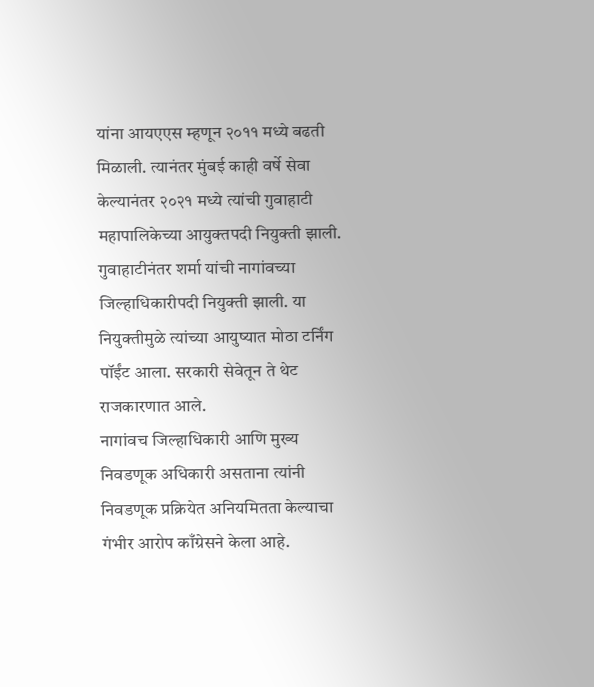यांना आयएएस म्हणून २०११ मध्ये बढती मिळाली. त्यानंतर मुंबई काही वर्षे सेवा केल्यानंतर २०२१ मध्ये त्यांची गुवाहाटी महापालिकेच्या आयुक्तपदी नियुक्ती झाली.
गुवाहाटीनंतर शर्मा यांची नागांवच्या जिल्हाधिकारीपदी नियुक्ती झाली. या नियुक्तीमुळे त्यांच्या आयुष्यात मोठा टर्निंग पॉईंट आला. सरकारी सेवेतून ते थेट राजकारणात आले.
नागांवच जिल्हाधिकारी आणि मुख्य निवडणूक अधिकारी असताना त्यांनी निवडणूक प्रक्रियेत अनियमितता केल्याचा गंभीर आरोप काँग्रेसने केला आहे.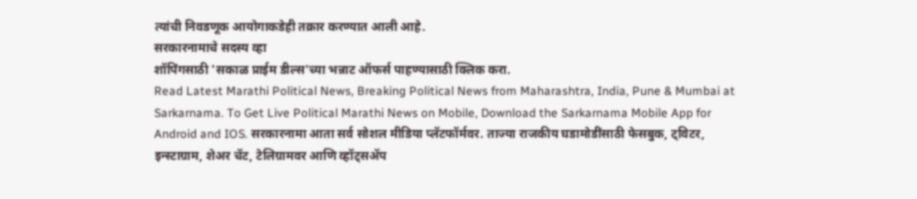त्यांची निवडणूक आयोगाकडेही तक्रार करण्यात आली आहे.
सरकारनामाचे सदस्य व्हा
शॉपिंगसाठी 'सकाळ प्राईम डील्स'च्या भन्नाट ऑफर्स पाहण्यासाठी क्लिक करा.
Read Latest Marathi Political News, Breaking Political News from Maharashtra, India, Pune & Mumbai at Sarkarnama. To Get Live Political Marathi News on Mobile, Download the Sarkarnama Mobile App for Android and IOS. सरकारनामा आता सर्व सोशल मीडिया प्लॅटफॉर्मवर. ताज्या राजकीय घडामोडींसाठी फेसबुक, ट्विटर, इन्स्टाग्राम, शेअर चॅट, टेलिग्रामवर आणि व्हॉट्सॲप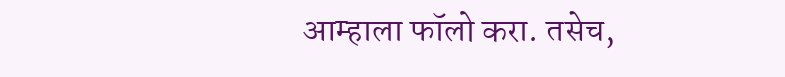आम्हाला फॉलो करा. तसेच,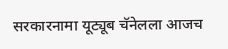सरकारनामा यूट्यूब चॅनेलला आजच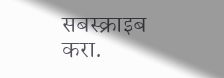सबस्क्राइब करा.